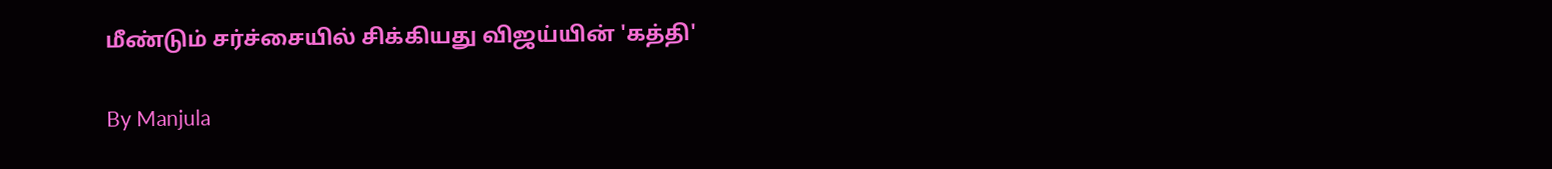மீண்டும் சர்ச்சையில் சிக்கியது விஜய்யின் 'கத்தி'

By Manjula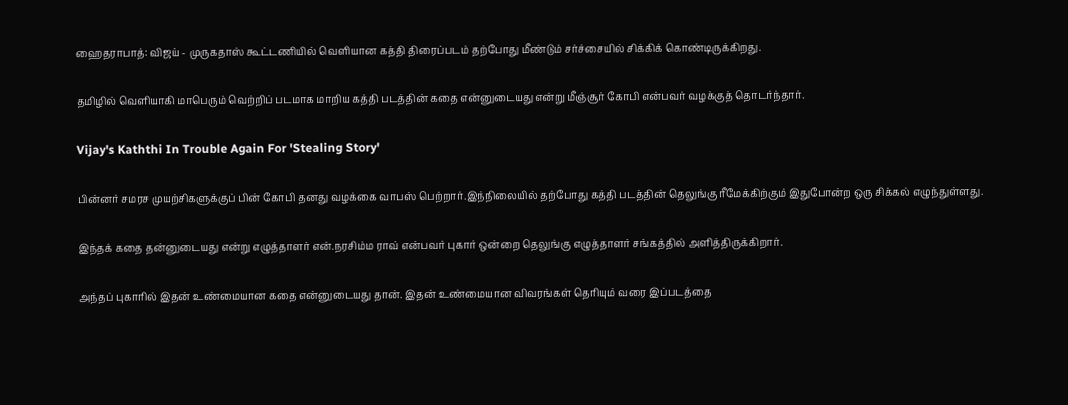ஹைதராபாத்: விஜய் - முருகதாஸ் கூட்டணியில் வெளியான கத்தி திரைப்படம் தற்போது மீண்டும் சர்ச்சையில் சிக்கிக் கொண்டிருக்கிறது.

தமிழில் வெளியாகி மாபெரும் வெற்றிப் படமாக மாறிய கத்தி படத்தின் கதை என்னுடையது என்று மீஞ்சூர் கோபி என்பவர் வழக்குத் தொடர்ந்தார்.

Vijay's Kaththi In Trouble Again For 'Stealing Story'

பின்னர் சமரச முயற்சிகளுக்குப் பின் கோபி தனது வழக்கை வாபஸ் பெற்றார்.இந்நிலையில் தற்போது கத்தி படத்தின் தெலுங்கு ரீமேக்கிற்கும் இதுபோன்ற ஒரு சிக்கல் எழுந்துள்ளது.

இந்தக் கதை தன்னுடையது என்று எழுத்தாளர் என்.நரசிம்ம ராவ் என்பவர் புகார் ஒன்றை தெலுங்கு எழுத்தாளர் சங்கத்தில் அளித்திருக்கிறார்.

அந்தப் புகாரில் இதன் உண்மையான கதை என்னுடையது தான். இதன் உண்மையான விவரங்கள் தெரியும் வரை இப்படத்தை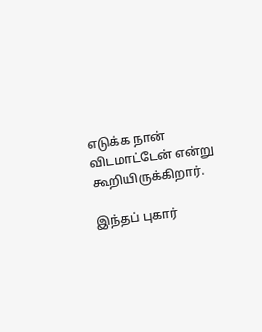எடுக்க நான் விடமாட்டேன் என்று கூறியிருக்கிறார்.

இந்தப் புகார்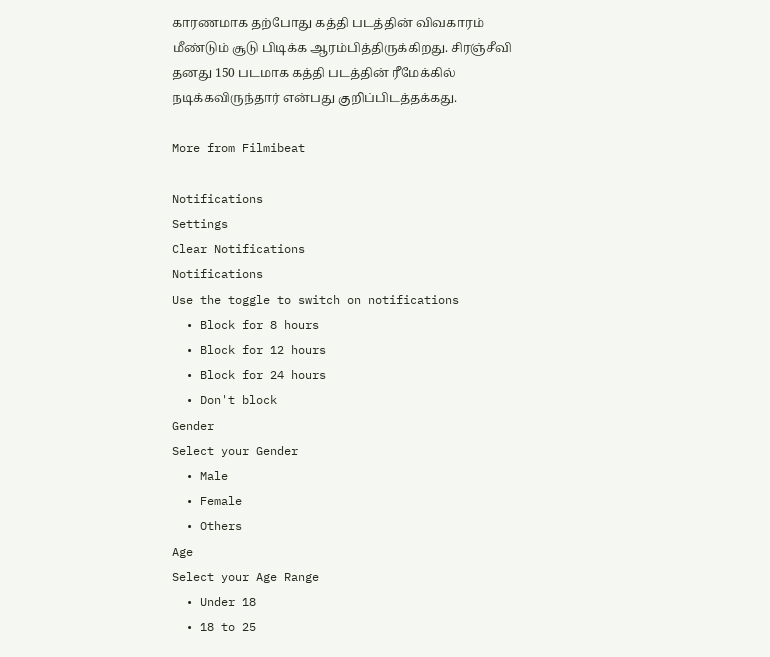காரணமாக தற்போது கத்தி படத்தின் விவகாரம் மீண்டும் சூடு பிடிக்க ஆரம்பித்திருக்கிறது. சிரஞ்சீவி தனது 150 படமாக கத்தி படத்தின் ரீமேக்கில் நடிக்கவிருந்தார் என்பது குறிப்பிடத்தக்கது.

More from Filmibeat

Notifications
Settings
Clear Notifications
Notifications
Use the toggle to switch on notifications
  • Block for 8 hours
  • Block for 12 hours
  • Block for 24 hours
  • Don't block
Gender
Select your Gender
  • Male
  • Female
  • Others
Age
Select your Age Range
  • Under 18
  • 18 to 25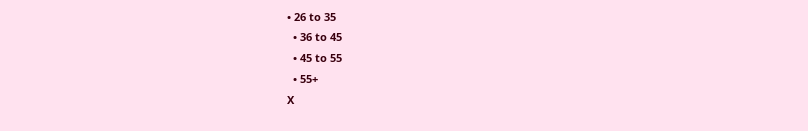• 26 to 35
  • 36 to 45
  • 45 to 55
  • 55+
X